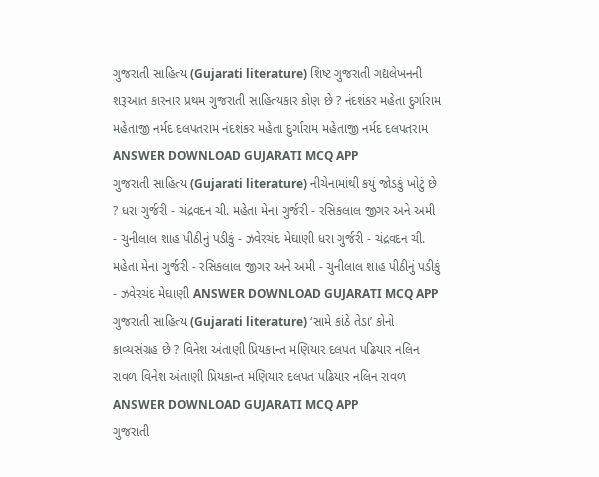ગુજરાતી સાહિત્ય (Gujarati literature) શિષ્ટ ગુજરાતી ગદ્યલેખનની શરૂઆત કારનાર પ્રથમ ગુજરાતી સાહિત્યકાર કોણ છે ? નંદશંકર મહેતા દુર્ગારામ મહેતાજી નર્મદ દલપતરામ નંદશંકર મહેતા દુર્ગારામ મહેતાજી નર્મદ દલપતરામ ANSWER DOWNLOAD GUJARATI MCQ APP
ગુજરાતી સાહિત્ય (Gujarati literature) નીચેનામાંથી કયું જોડકું ખોટું છે ? ધરા ગુર્જરી - ચંદ્રવદન ચી. મહેતા મેના ગુર્જરી - રસિકલાલ જીગર અને અમી - ચુનીલાલ શાહ પીઠીનું પડીકું - ઝવેરચંદ મેઘાણી ધરા ગુર્જરી - ચંદ્રવદન ચી. મહેતા મેના ગુર્જરી - રસિકલાલ જીગર અને અમી - ચુનીલાલ શાહ પીઠીનું પડીકું - ઝવેરચંદ મેઘાણી ANSWER DOWNLOAD GUJARATI MCQ APP
ગુજરાતી સાહિત્ય (Gujarati literature) ‘સામે કાંઠે તેડા’ કોનો કાવ્યસંગ્રહ છે ? વિનેશ અંતાણી પ્રિયકાન્ત મણિયાર દલપત પઢિયાર નલિન રાવળ વિનેશ અંતાણી પ્રિયકાન્ત મણિયાર દલપત પઢિયાર નલિન રાવળ ANSWER DOWNLOAD GUJARATI MCQ APP
ગુજરાતી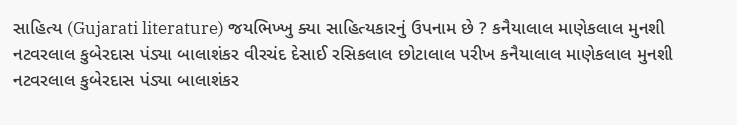સાહિત્ય (Gujarati literature) જયભિખ્ખુ ક્યા સાહિત્યકારનું ઉપનામ છે ? કનૈયાલાલ માણેકલાલ મુનશી નટવરલાલ કુબેરદાસ પંડ્યા બાલાશંકર વીરચંદ દેસાઈ રસિકલાલ છોટાલાલ પરીખ કનૈયાલાલ માણેકલાલ મુનશી નટવરલાલ કુબેરદાસ પંડ્યા બાલાશંકર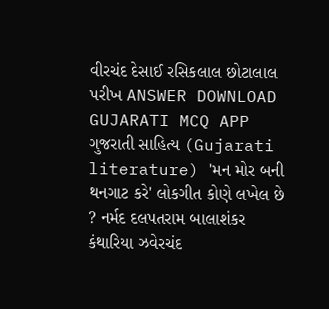વીરચંદ દેસાઈ રસિકલાલ છોટાલાલ પરીખ ANSWER DOWNLOAD GUJARATI MCQ APP
ગુજરાતી સાહિત્ય (Gujarati literature) 'મન મોર બની થનગાટ કરે' લોકગીત કોણે લખેલ છે ? નર્મદ દલપતરામ બાલાશંકર કંથારિયા ઝવેરચંદ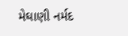મેઘાણી નર્મદ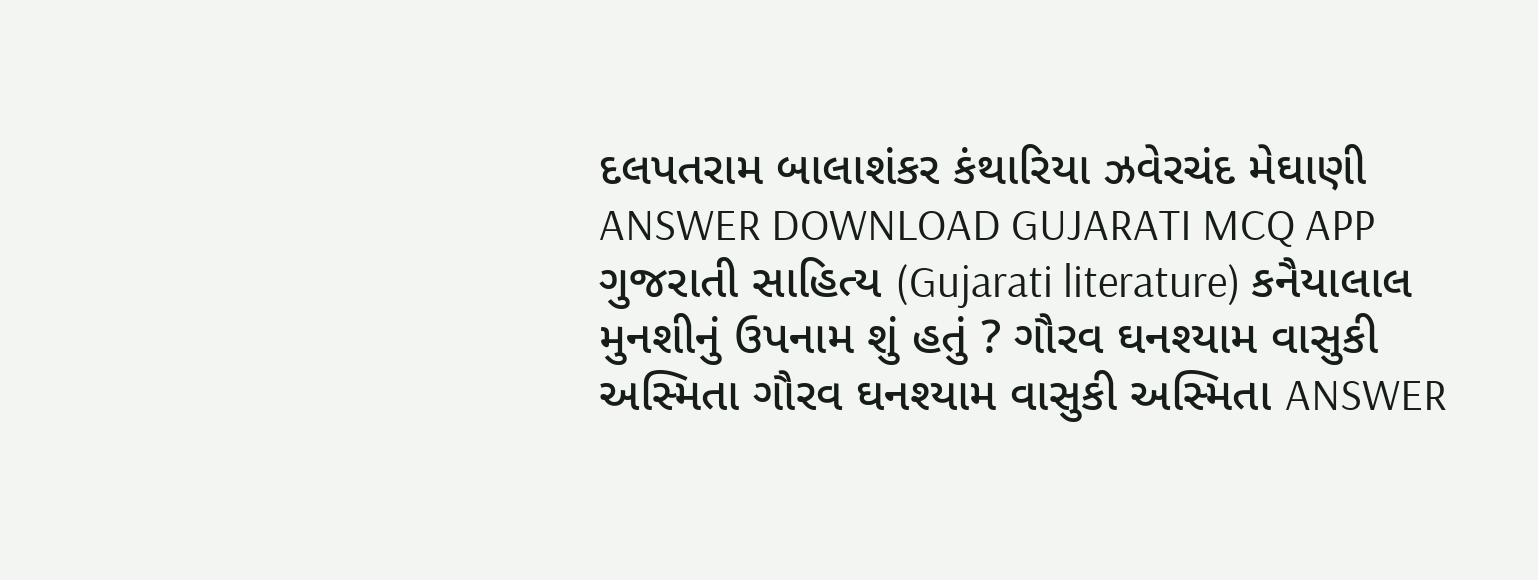દલપતરામ બાલાશંકર કંથારિયા ઝવેરચંદ મેઘાણી ANSWER DOWNLOAD GUJARATI MCQ APP
ગુજરાતી સાહિત્ય (Gujarati literature) કનૈયાલાલ મુનશીનું ઉપનામ શું હતું ? ગૌરવ ઘનશ્યામ વાસુકી અસ્મિતા ગૌરવ ઘનશ્યામ વાસુકી અસ્મિતા ANSWER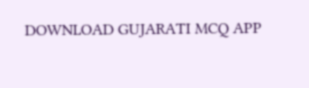DOWNLOAD GUJARATI MCQ APP